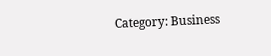Category: Business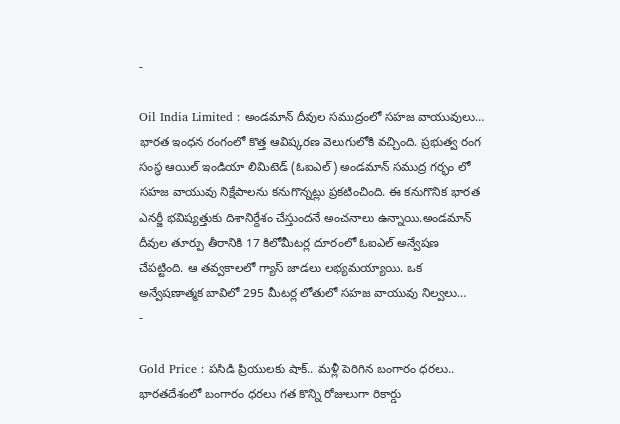-

Oil India Limited : అండమాన్ దీవుల సముద్రంలో సహజ వాయువులు…
భారత ఇంధన రంగంలో కొత్త ఆవిష్కరణ వెలుగులోకి వచ్చింది. ప్రభుత్వ రంగ సంస్థ ఆయిల్ ఇండియా లిమిటెడ్ (ఓఐఎల్) అండమాన్ సముద్ర గర్భం లో సహజ వాయువు నిక్షేపాలను కనుగొన్నట్లు ప్రకటించింది. ఈ కనుగొనిక భారత ఎనర్జీ భవిష్యత్తుకు దిశానిర్దేశం చేస్తుందనే అంచనాలు ఉన్నాయి.అండమాన్ దీవుల తూర్పు తీరానికి 17 కిలోమీటర్ల దూరంలో ఓఐఎల్ అన్వేషణ చేపట్టింది. ఆ తవ్వకాలలో గ్యాస్ జాడలు లభ్యమయ్యాయి. ఒక అన్వేషణాత్మక బావిలో 295 మీటర్ల లోతులో సహజ వాయువు నిల్వలు…
-

Gold Price : పసిడి ప్రియులకు షాక్.. మళ్లీ పెరిగిన బంగారం ధరలు..
భారతదేశంలో బంగారం ధరలు గత కొన్ని రోజులుగా రికార్డు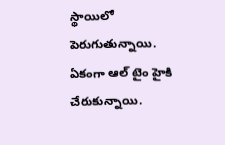స్థాయిలో పెరుగుతున్నాయి. ఏకంగా ఆల్ టైం హైకి చేరుకున్నాయి.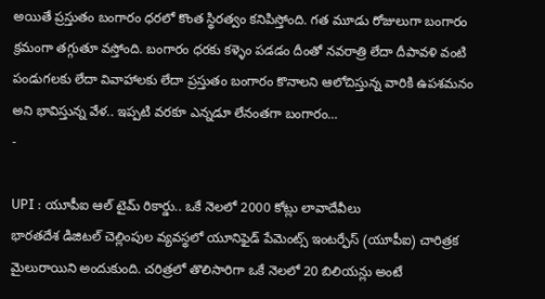అయితే ప్రస్తుతం బంగారం ధరలో కొంత స్థిరత్వం కనిపిస్తోంది. గత మూడు రోజులుగా బంగారం క్రమంగా తగ్గుతూ వస్తోంది. బంగారం ధరకు కళ్ళెం పడడం దీంతో నవరాత్రి లేదా దీపావళి వంటి పండుగలకు లేదా వివాహాలకు లేదా ప్రస్తుతం బంగారం కొనాలని ఆలోచిస్తున్న వారికి ఉపశమనం అని భావిస్తున్న వేళ.. ఇప్పటి వరకూ ఎన్నడూ లేనంతగా బంగారం…
-

UPI : యూపీఐ ఆల్ టైమ్ రికార్డు.. ఒకే నెలలో 2000 కోట్లు లావాదేవీలు
భారతదేశ డిజిటల్ చెల్లింపుల వ్యవస్థలో యూనిఫైడ్ పేమెంట్స్ ఇంటర్ఫేస్ (యూపీఐ) చారిత్రక మైలురాయిని అందుకుంది. చరిత్రలో తొలిసారిగా ఒకే నెలలో 20 బిలియన్లు అంటే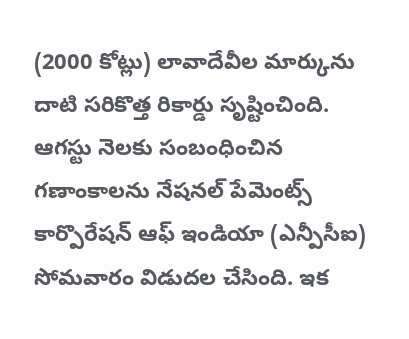(2000 కోట్లు) లావాదేవీల మార్కును దాటి సరికొత్త రికార్డు సృష్టించింది. ఆగస్టు నెలకు సంబంధించిన గణాంకాలను నేషనల్ పేమెంట్స్ కార్పొరేషన్ ఆఫ్ ఇండియా (ఎన్పీసీఐ) సోమవారం విడుదల చేసింది. ఇక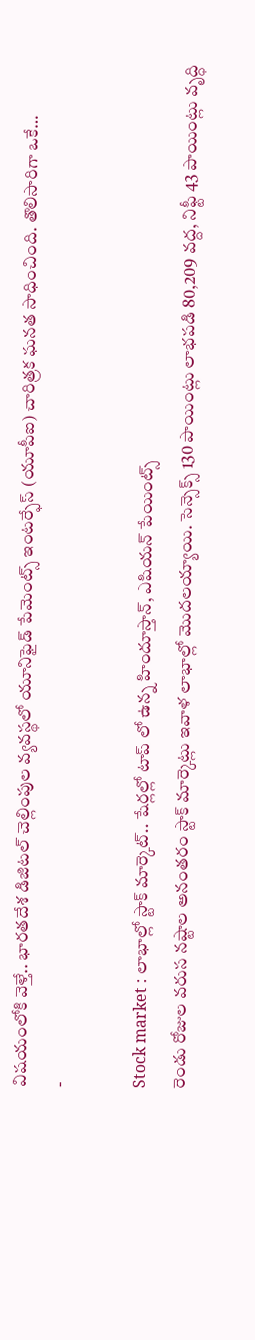విషయంలోకి వెళ్తే.. భారతదేశ డిజిటల్ చెల్లింపుల వ్యవస్థలో యూనిఫైడ్ పేమెంట్స్ ఇంటర్ఫేస్ (యూపీఐ) చారిత్రక ఘనత సాధించింది. తొలిసారిగా ఒకే…
-

Stock market : లాభాల్లో స్టాక్ మార్కెట్.. షేర్లల్లో టాప్ లో ఉన్న హిందూస్తాన్, ఎషియన్ పేయింట్స్
రెండు రోజుల వరుస నష్టాల అనంతరం స్టాక్ మార్కెట్లు ఇవాళ లాభాల్లో మొదలయ్యాయి. సెన్సెక్స్ 130 పాయింట్లు లాభపడి 80,209 వద్ద, నిఫ్టీ 43 పాయింట్లు వృద్ధి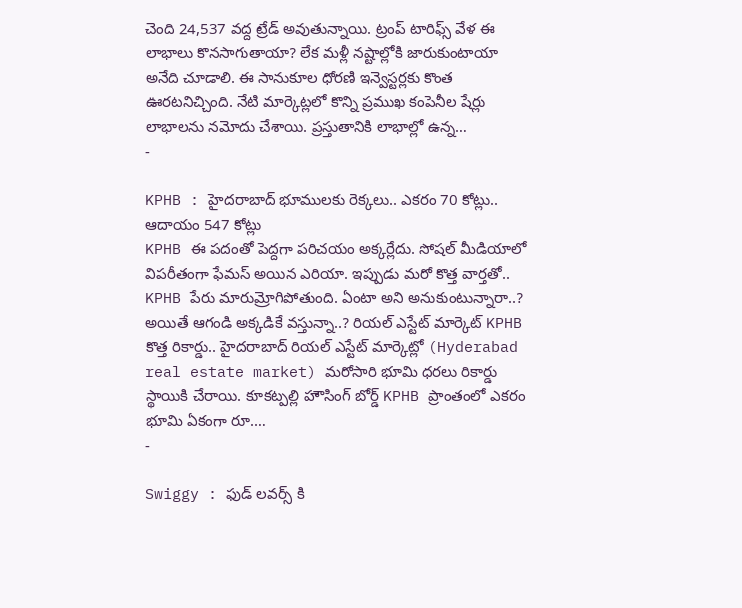చెంది 24,537 వద్ద ట్రేడ్ అవుతున్నాయి. ట్రంప్ టారిఫ్స్ వేళ ఈ లాభాలు కొనసాగుతాయా? లేక మళ్లీ నష్టాల్లోకి జారుకుంటాయా అనేది చూడాలి. ఈ సానుకూల ధోరణి ఇన్వెస్టర్లకు కొంత ఊరటనిచ్చింది. నేటి మార్కెట్లలో కొన్ని ప్రముఖ కంపెనీల షేర్లు లాభాలను నమోదు చేశాయి. ప్రస్తుతానికి లాభాల్లో ఉన్న…
-

KPHB : హైదరాబాద్ భూములకు రెక్కలు.. ఎకరం 70 కోట్లు.. ఆదాయం 547 కోట్లు
KPHB ఈ పదంతో పెద్దగా పరిచయం అక్కర్లేదు. సోషల్ మీడియాలో విపరీతంగా ఫేమస్ అయిన ఎరియా. ఇప్పుడు మరో కొత్త వార్తతో.. KPHB పేరు మారుమ్రోగిపోతుంది. ఏంటా అని అనుకుంటున్నారా..? అయితే ఆగండి అక్కడికే వస్తున్నా..? రియల్ ఎస్టేట్ మార్కెట్ KPHB కొత్త రికార్డు.. హైదరాబాద్ రియల్ ఎస్టేట్ మార్కెట్లో (Hyderabad real estate market) మరోసారి భూమి ధరలు రికార్డు స్థాయికి చేరాయి. కూకట్పల్లి హౌసింగ్ బోర్డ్ KPHB ప్రాంతంలో ఎకరం భూమి ఏకంగా రూ.…
-

Swiggy : ఫుడ్ లవర్స్ కి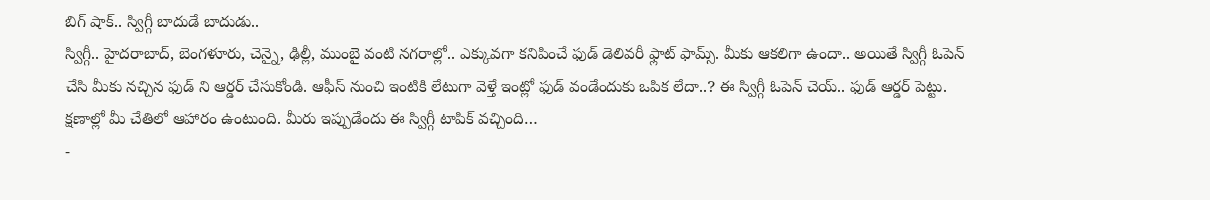బిగ్ షాక్.. స్విగ్గీ బాదుడే బాదుడు..
స్విగ్గీ.. హైదరాబాద్, బెంగళూరు, చెన్నై, ఢిల్లీ, ముంబై వంటి నగరాల్లో.. ఎక్కువగా కనిపించే ఫుడ్ డెలివరీ ఫ్లాట్ ఫామ్స్. మీకు ఆకలిగా ఉందా.. అయితే స్విగ్గీ ఓపెన్ చేసి మీకు నచ్చిన ఫుడ్ ని ఆర్డర్ చేసుకోండి. ఆఫీస్ నుంచి ఇంటికి లేటుగా వెళ్తే ఇంట్లో ఫుడ్ వండేందుకు ఒపిక లేదా..? ఈ స్విగ్గీ ఓపెన్ చెయ్.. ఫుడ్ ఆర్డర్ పెట్టు. క్షణాల్లో మీ చేతిలో ఆహారం ఉంటుంది. మీరు ఇప్పుడేందు ఈ స్విగ్గీ టాపిక్ వచ్చింది…
-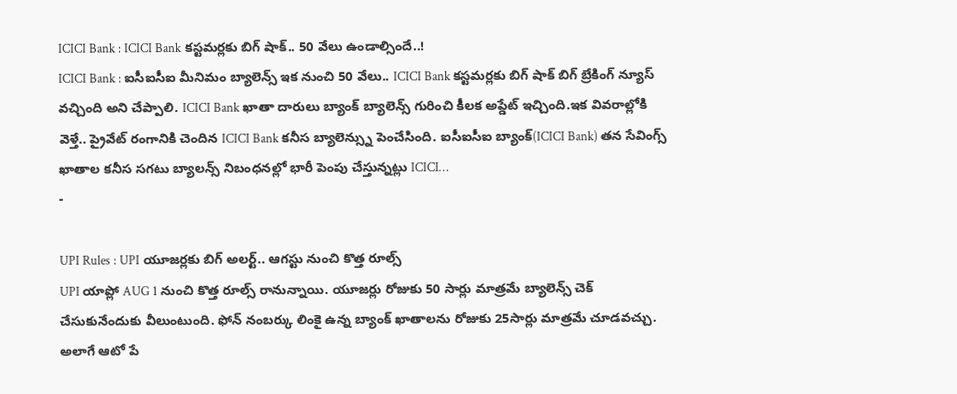ICICI Bank : ICICI Bank కస్టమర్లకు బిగ్ షాక్.. 50 వేలు ఉండాల్సిందే..!
ICICI Bank : ఐసీఐసీఐ మీనిమం బ్యాలెన్స్ ఇక నుంచి 50 వేలు.. ICICI Bank కస్టమర్లకు బిగ్ షాక్ బిగ్ బ్రేకింగ్ న్యూస్ వచ్చింది అని చేప్పాలి. ICICI Bank ఖాతా దారులు బ్యాంక్ బ్యాలెన్స్ గురించి కీలక అప్డేట్ ఇచ్చింది.ఇక వివరాల్లోకి వెళ్తే.. ప్రైవేట్ రంగానికి చెందిన ICICI Bank కనీస బ్యాలెన్స్ను పెంచేసింది. ఐసీఐసీఐ బ్యాంక్(ICICI Bank) తన సేవింగ్స్ ఖాతాల కనీస సగటు బ్యాలన్స్ నిబంధనల్లో భారీ పెంపు చేస్తున్నట్లు ICICI…
-

UPI Rules : UPI యూజర్లకు బిగ్ అలర్ట్.. ఆగస్టు నుంచి కొత్త రూల్స్
UPI యాప్లో AUG 1 నుంచి కొత్త రూల్స్ రానున్నాయి. యూజర్లు రోజుకు 50 సార్లు మాత్రమే బ్యాలెన్స్ చెక్ చేసుకునేందుకు వీలుంటుంది. ఫోన్ నంబర్కు లింకై ఉన్న బ్యాంక్ ఖాతాలను రోజుకు 25సార్లు మాత్రమే చూడవచ్చు. అలాగే ఆటో పే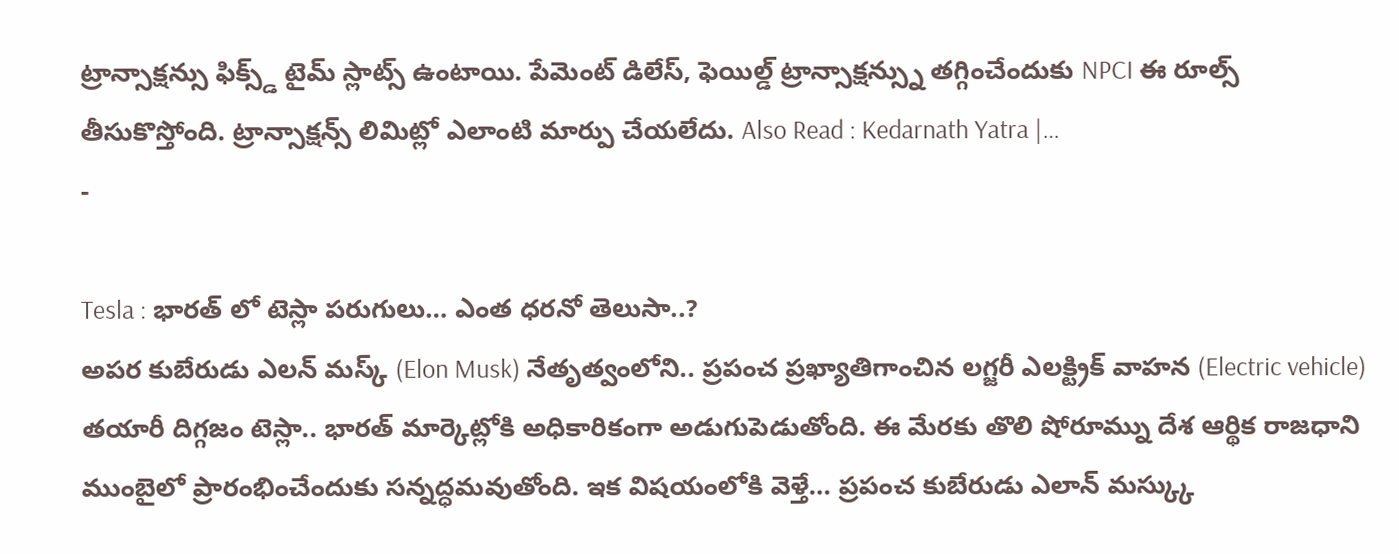ట్రాన్సాక్షన్సు ఫిక్స్డ్ టైమ్ స్లాట్స్ ఉంటాయి. పేమెంట్ డిలేస్, ఫెయిల్డ్ ట్రాన్సాక్షన్స్ను తగ్గించేందుకు NPCI ఈ రూల్స్ తీసుకొస్తోంది. ట్రాన్సాక్షన్స్ లిమిట్లో ఎలాంటి మార్పు చేయలేదు. Also Read : Kedarnath Yatra |…
-

Tesla : భారత్ లో టెస్లా పరుగులు… ఎంత ధరనో తెలుసా..?
అపర కుబేరుడు ఎలన్ మస్క్ (Elon Musk) నేతృత్వంలోని.. ప్రపంచ ప్రఖ్యాతిగాంచిన లగ్జరీ ఎలక్ట్రిక్ వాహన (Electric vehicle) తయారీ దిగ్గజం టెస్లా.. భారత్ మార్కెట్లోకి అధికారికంగా అడుగుపెడుతోంది. ఈ మేరకు తొలి షోరూమ్ను దేశ ఆర్థిక రాజధాని ముంబైలో ప్రారంభించేందుకు సన్నద్ధమవుతోంది. ఇక విషయంలోకి వెళ్తే… ప్రపంచ కుబేరుడు ఎలాన్ మస్క్కు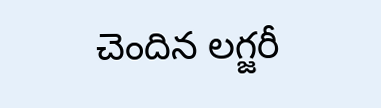చెందిన లగ్జరీ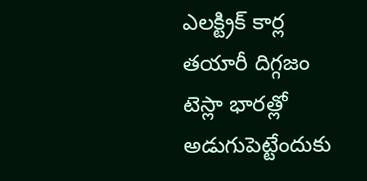ఎలక్ట్రిక్ కార్ల తయారీ దిగ్గజం టెస్లా భారత్లో అడుగుపెట్టేందుకు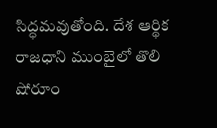సిద్ధమవుతోంది. దేశ ఆర్థిక రాజధాని ముంబైలో తొలి షోరూం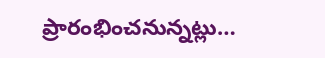ప్రారంభించనున్నట్లు…